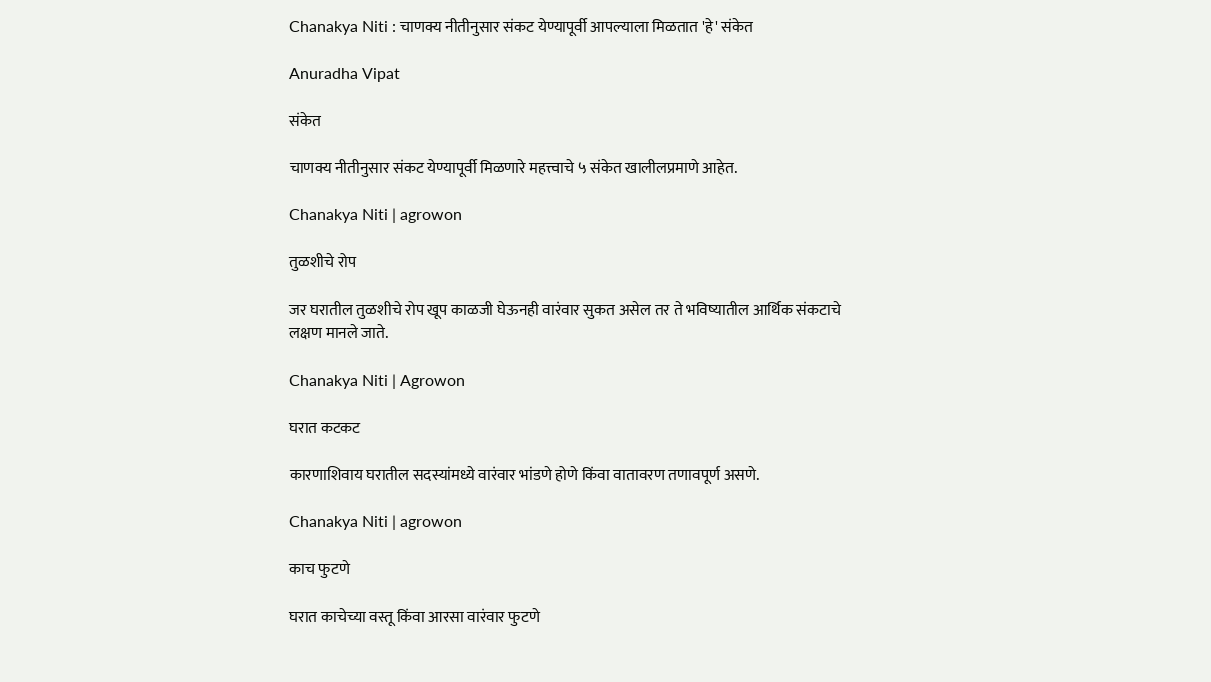Chanakya Niti : चाणक्य नीतीनुसार संकट येण्यापूर्वी आपल्याला मिळतात 'हे' संकेत

Anuradha Vipat

संकेत

चाणक्य नीतीनुसार संकट येण्यापूर्वी मिळणारे महत्त्वाचे ५ संकेत खालीलप्रमाणे आहेत.

Chanakya Niti | agrowon

तुळशीचे रोप

जर घरातील तुळशीचे रोप खूप काळजी घेऊनही वारंवार सुकत असेल तर ते भविष्यातील आर्थिक संकटाचे लक्षण मानले जाते.

Chanakya Niti | Agrowon

घरात कटकट

कारणाशिवाय घरातील सदस्यांमध्ये वारंवार भांडणे होणे किंवा वातावरण तणावपूर्ण असणे.

Chanakya Niti | agrowon

काच फुटणे

घरात काचेच्या वस्तू किंवा आरसा वारंवार फुटणे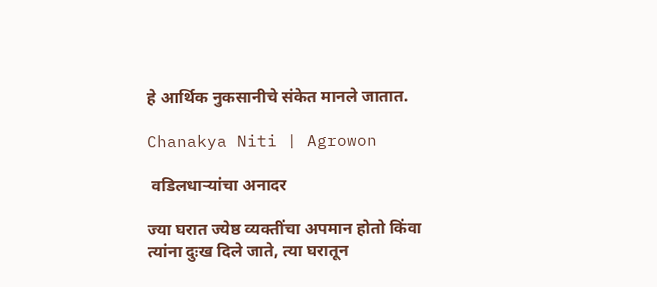हे आर्थिक नुकसानीचे संकेत मानले जातात.

Chanakya Niti | Agrowon

 वडिलधाऱ्यांचा अनादर

ज्या घरात ज्येष्ठ व्यक्तींचा अपमान होतो किंवा त्यांना दुःख दिले जाते, त्या घरातून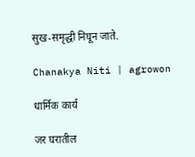सुख-समृद्धी निघून जाते.

Chanakya Niti | agrowon

धार्मिक कार्य

जर घरातील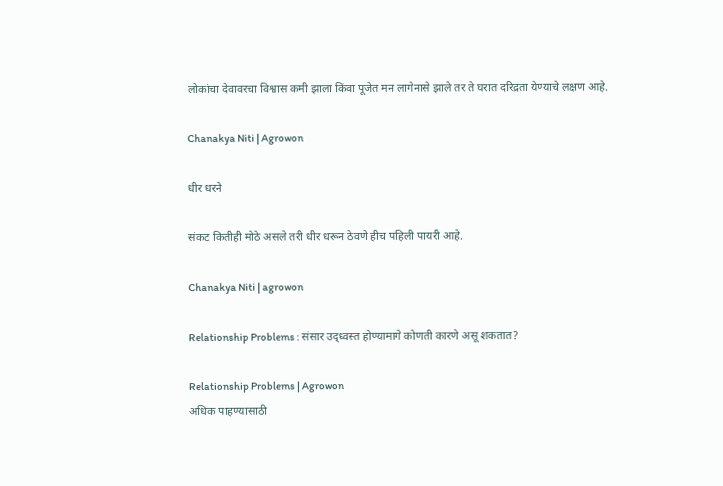लोकांचा देवावरचा विश्वास कमी झाला किंवा पूजेत मन लागेनासे झाले तर ते घरात दरिद्रता येण्याचे लक्षण आहे.

Chanakya Niti | Agrowon

धीर धरने

संकट कितीही मोठे असले तरी धीर धरून ठेवणे हीच पहिली पायरी आहे.

Chanakya Niti | agrowon

Relationship Problems : संसार उद्ध्वस्त होण्यामागे कोणती कारणे असू शकतात?

Relationship Problems | Agrowon
अधिक पाहण्यासाठी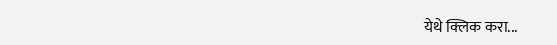येथे क्लिक करा...